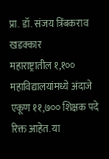प्रा. डॉ. संजय त्रिंबकराव खडक्कार
महाराष्ट्रातील १,१०० महाविद्यालयांमध्ये अंदाजे एकूण ११,७०० शिक्षक पदे रिक्त आहेत. या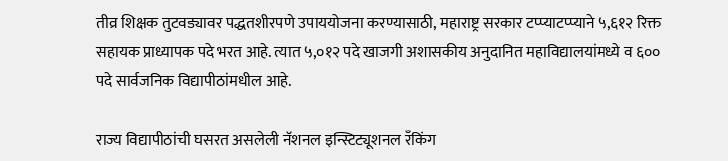तीव्र शिक्षक तुटवड्यावर पद्धतशीरपणे उपाययोजना करण्यासाठी, महाराष्ट्र सरकार टप्प्याटप्प्याने ५,६१२ रिक्त सहायक प्राध्यापक पदे भरत आहे. त्यात ५,०१२ पदे खाजगी अशासकीय अनुदानित महाविद्यालयांमध्ये व ६०० पदे सार्वजनिक विद्यापीठांमधील आहे.

राज्य विद्यापीठांची घसरत असलेली नॅशनल इन्स्टिट्यूशनल रँकिंग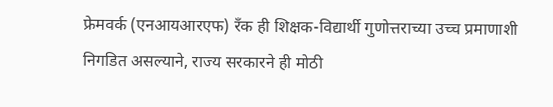फ्रेमवर्क (एनआयआरएफ) रँक ही शिक्षक-विद्यार्थी गुणोत्तराच्या उच्च प्रमाणाशी निगडित असल्याने, राज्य सरकारने ही मोठी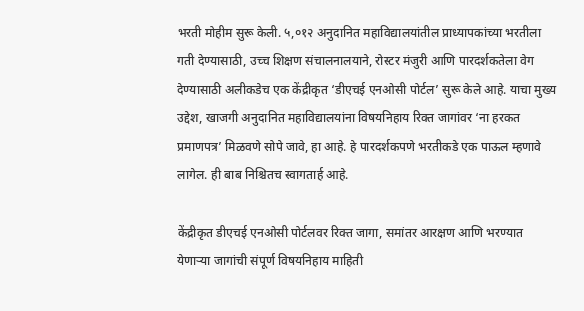भरती मोहीम सुरू केली. ५,०१२ अनुदानित महाविद्यालयांतील प्राध्यापकांच्या भरतीला गती देण्यासाठी, उच्च शिक्षण संचालनालयाने, रोस्टर मंजुरी आणि पारदर्शकतेला वेग देण्यासाठी अलीकडेच एक केंद्रीकृत ‘डीएचई एनओसी पोर्टल’ सुरू केले आहे. याचा मुख्य उद्देश, खाजगी अनुदानित महाविद्यालयांना विषयनिहाय रिक्त जागांवर ‘ना हरकत प्रमाणपत्र’ मिळवणे सोपे जावे, हा आहे. हे पारदर्शकपणे भरतीकडे एक पाऊल म्हणावे लागेल. ही बाब निश्चितच स्वागतार्ह आहे.

केंद्रीकृत डीएचई एनओसी पोर्टलवर रिक्त जागा, समांतर आरक्षण आणि भरण्यात येणाऱ्या जागांची संपूर्ण विषयनिहाय माहिती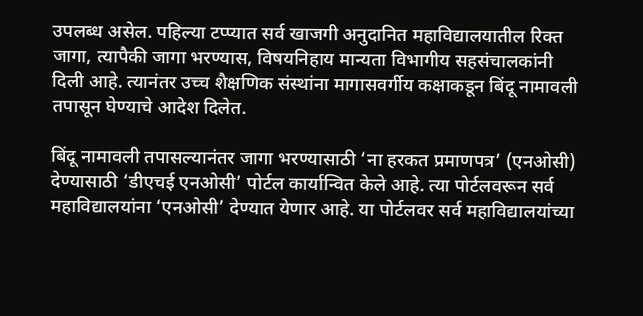उपलब्ध असेल. पहिल्या टप्प्यात सर्व खाजगी अनुदानित महाविद्यालयातील रिक्त जागा, त्यापैकी जागा भरण्यास, विषयनिहाय मान्यता विभागीय सहसंचालकांनी दिली आहे. त्यानंतर उच्च शैक्षणिक संस्थांना मागासवर्गीय कक्षाकडून बिंदू नामावली तपासून घेण्याचे आदेश दिलेत.

बिंदू नामावली तपासल्यानंतर जागा भरण्यासाठी ‘ना हरकत प्रमाणपत्र’ (एनओसी) देण्यासाठी ‘डीएचई एनओसी’ पोर्टल कार्यान्वित केले आहे. त्या पोर्टलवरून सर्व महाविद्यालयांना ‘एनओसी’ देण्यात येणार आहे. या पोर्टलवर सर्व महाविद्यालयांच्या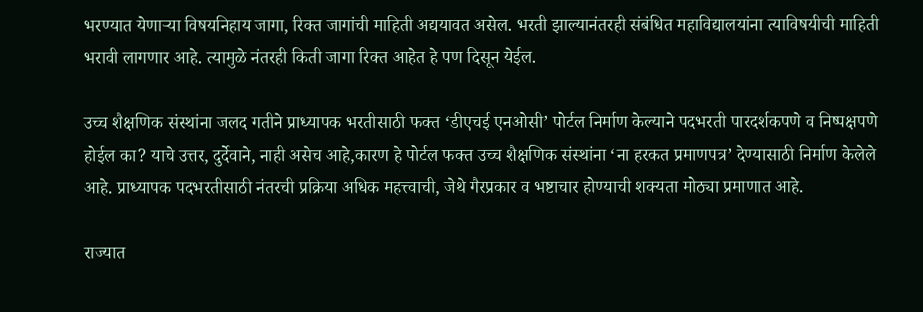भरण्यात येणाऱ्या विषयनिहाय जागा, रिक्त जागांची माहिती अद्ययावत असेल. भरती झाल्यानंतरही संबंधित महाविद्यालयांना त्याविषयीची माहिती भरावी लागणार आहे. त्यामुळे नंतरही किती जागा रिक्त आहेत हे पण दिसून येईल.

उच्च शैक्षणिक संस्थांना जलद गतीने प्राध्यापक भरतीसाठी फक्त ‘डीएचई एनओसी’ पोर्टल निर्माण केल्याने पदभरती पारदर्शकपणे व निष्पक्षपणे होईल का? याचे उत्तर, दुर्देवाने, नाही असेच आहे,कारण हे पोर्टल फक्त उच्च शैक्षणिक संस्थांना ‘ना हरकत प्रमाणपत्र’ देण्यासाठी निर्माण केलेले आहे. प्राध्यापक पदभरतीसाठी नंतरची प्रक्रिया अधिक महत्त्वाची, जेथे गैरप्रकार व भष्टाचार होण्याची शक्यता मोठ्या प्रमाणात आहे.

राज्यात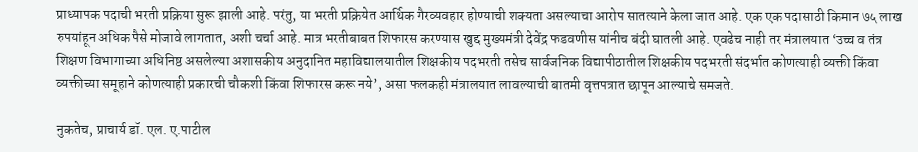प्राध्यापक पदाची भरती प्रक्रिया सुरू झाली आहे. परंतु, या भरती प्रक्रियेत आर्थिक गैरव्यवहार होण्याची शक्यता असल्याचा आरोप सातत्याने केला जात आहे. एक एक पदासाठी किमान ७५ लाख रुपयांहून अधिक पैसे मोजावे लागतात, अशी चर्चा आहे. मात्र भरतीबाबत शिफारस करण्यास खुद्द मुख्यमंत्री देवेंद्र फडवणीस यांनीच बंदी घातली आहे. एवढेच नाही तर मंत्रालयात ‘उच्च व तंत्र शिक्षण विभागाच्या अधिनिष्ठ असलेल्या अशासकीय अनुदानित महाविद्यालयातील शिक्षकीय पदभरती तसेच सार्वजनिक विद्यापीठातील शिक्षकीय पदभरती संदर्भात कोणत्याही व्यक्ती किंवा व्यक्तीच्या समूहाने कोणत्याही प्रकारची चौकशी किंवा शिफारस करू नये’, असा फलकही मंत्रालयात लावल्याची बातमी वृत्तपत्रात छापून आल्याचे समजते.

नुकतेच, प्राचार्य डॉ. एल. ए.पाटील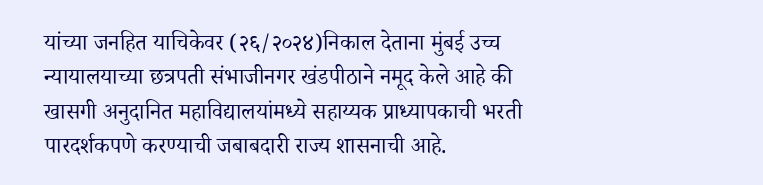यांच्या जनहित याचिकेवर (२६/२०२४)निकाल देताना मुंबई उच्च न्यायालयाच्या छत्रपती संभाजीनगर खंडपीठाने नमूद केले आहे की खासगी अनुदानित महाविद्यालयांमध्ये सहाय्यक प्राध्यापकाची भरती पारदर्शकपणे करण्याची जबाबदारी राज्य शासनाची आहे.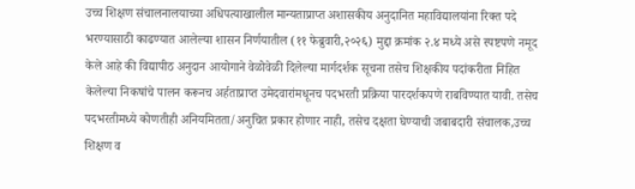उच्च शिक्षण संचालनालयाच्या अधिपत्याखालील मान्यताप्राप्त अशासकीय अनुदानित महाविद्यालयांना रिक्त पदे भरण्यासाठी काढण्यात आलेल्या शासन निर्णयातील (११ फेब्रुवारी,२०२६) मुद्दा क्रमांक २.४ मध्ये असे स्पष्टपणे नमूद केले आहे की विद्यापीठ अनुदान आयोगाने वेळोवेळी दिलेल्या मार्गदर्शक सूचना तसेच शिक्षकीय पदांकरीता निहित केलेल्या निकषांचे पालन करूनच अर्हताप्राप्त उमेदवारांमधूनच पदभरती प्रक्रिया पारदर्शकपणे राबविण्यात यावी. तसेच पदभरतीमध्ये कोणतीही अनियमितता/अनुचित प्रकार होणार नाही, तसेच दक्षता घेण्याची जबाबदारी संचालक,उच्च शिक्षण व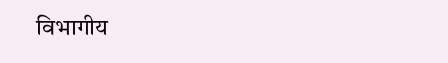विभागीय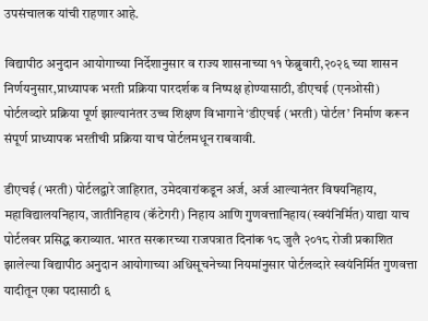उपसंचालक यांची राहणार आहे.

विद्यापीठ अनुदान आयोगाच्या निर्देशानुसार व राज्य शासनाच्या ११ फेब्रुवारी,२०२६ च्या शासन निर्णयनुसार,प्राध्यापक भरती प्रक्रिया पारदर्शक व निष्पक्ष होण्यासाठी, डीएचई (एनओसी) पोर्टलव्दारे प्रक्रिया पूर्ण झाल्यानंतर उच्च शिक्षण विभागाने ‘डीएचई (भरती) पोर्टल’ निर्माण करून संपूर्ण प्राध्यापक भरतीची प्रक्रिया याच पोर्टलमधून राबवावी.

डीएचई (भरती) पोर्टलद्वारे जाहिरात, उमेदवारांकडून अर्ज, अर्ज आल्यानंतर विषयनिहाय, महाविद्यालयनिहाय, जातीनिहाय (कॅटेगरी) निहाय आणि गुणवत्तानिहाय(स्वयंनिर्मित) याद्या याच पोर्टलवर प्रसिद्ध कराव्यात. भारत सरकारच्या राजपत्रात दिनांक १८ जुलै २०१८ रोजी प्रकाशित झालेल्या विद्यापीठ अनुदान आयोगाच्या अधिसूचनेच्या नियमांनुसार पोर्टलव्दारे स्वयंनिर्मित गुणवत्ता यादीतून एका पदासाठी ६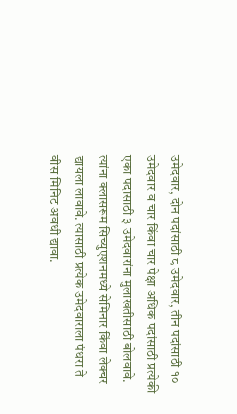उमेदवार, दोन पदांसाठी ८ उमेदवार, तीन पदांसाठी १० उमेदवार व‌ चार किंवा चार पेक्षा अधिक पदांसाठी प्रत्येकी एका पदासाठी ३ उमेदवारांना मुलाखतीसाठी बोलवावे. त्यांना क्लासरूम सिच्युएशनमध्ये सेमिनार किंवा लेक्चर द्यायला लावावे. त्यासाठी प्रत्येक उमेदवाराला पंधरा ते वीस मिनिट अवधी द्यावा.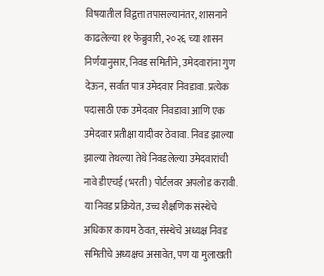विषयातील विद्वत्ता तपासल्यानंतर, शासनाने काढलेल्या ११ फेब्रुवारी, २०२६ च्या शासन निर्णयानुसार, निवड समितीने, उमेदवारांना गुण देऊन, सर्वात पात्र उमेदवार निवडावा. प्रत्येक पदासाठी एक उमेदवार निवडावा आणि एक उमेदवार प्रतीक्षा यादीवर ठेवावा. निवड झाल्या झाल्या तेथल्या तेथे निवडलेल्या उमेदवारांची नावे डीएचई (भरती) पोर्टलवर अपलोड करावी. या निवड प्रक्रियेत, उच्च शैक्षणिक संस्थेचे अधिकार कायम ठेवत, संस्थेचे अध्यक्ष निवड समितीचे अध्यक्षच असावेत, पण या मुलाखती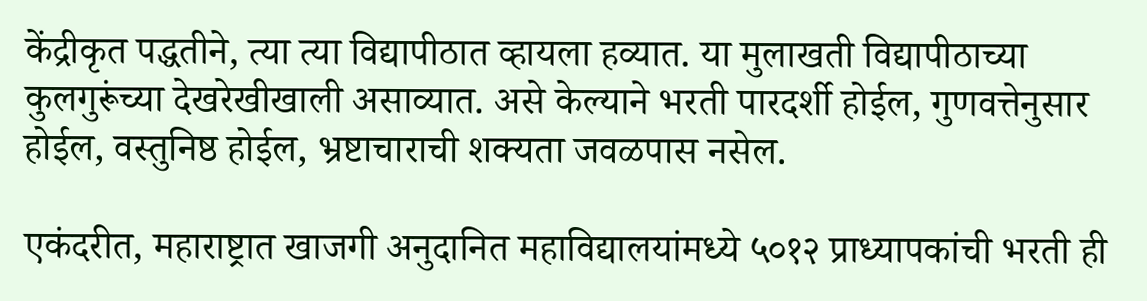केंद्रीकृत पद्धतीने, त्या त्या विद्यापीठात व्हायला हव्यात. या मुलाखती विद्यापीठाच्या कुलगुरूंच्या देखरेखीखाली असाव्यात. असे केल्याने भरती पारदर्शी होईल, गुणवत्तेनुसार होईल, वस्तुनिष्ठ होईल, भ्रष्टाचाराची शक्यता जवळपास नसेल.

एकंदरीत, महाराष्ट्रात खाजगी अनुदानित महाविद्यालयांमध्ये ५०१२ प्राध्यापकांची भरती ही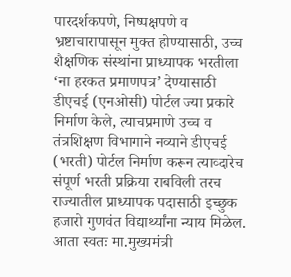पारदर्शकपणे, निष्पक्षपणे व भ्रष्टाचारापासून मुक्त होण्यासाठी, उच्च शैक्षणिक संस्थांना प्राध्यापक भरतीला ‘ना हरकत प्रमाणपत्र’ देण्यासाठी डीएचई (एनओसी) पोर्टल ज्या प्रकारे निर्माण केले, त्याचप्रमाणे उच्च व तंत्रशिक्षण विभागाने नव्याने डीएचई (भरती) पोर्टल निर्माण करून त्याव्दारेच संपूर्ण भरती प्रक्रिया राबविली तरच राज्यातील प्राध्यापक पदासाठी इच्छुक हजारो गुणवंत विद्यार्थ्यांना न्याय मिळेल. आता स्वतः मा.मुख्यमंत्री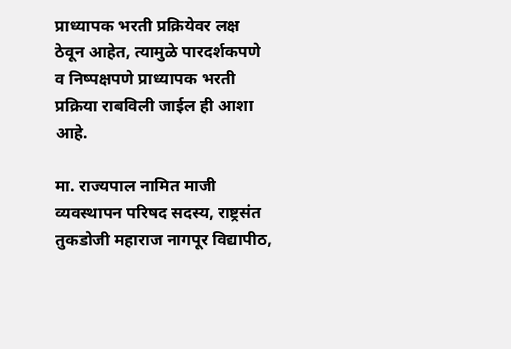प्राध्यापक भरती प्रक्रियेवर लक्ष ठेवून आहेत, त्यामुळे पारदर्शकपणे व निष्पक्षपणे प्राध्यापक भरती प्रक्रिया राबविली जाईल ही आशा आहे.

मा. राज्यपाल नामित माजी व्यवस्थापन परिषद सदस्य, राष्ट्रसंत तुकडोजी महाराज नागपूर विद्यापीठ,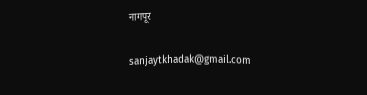नागपूर

sanjaytkhadak@gmail.com